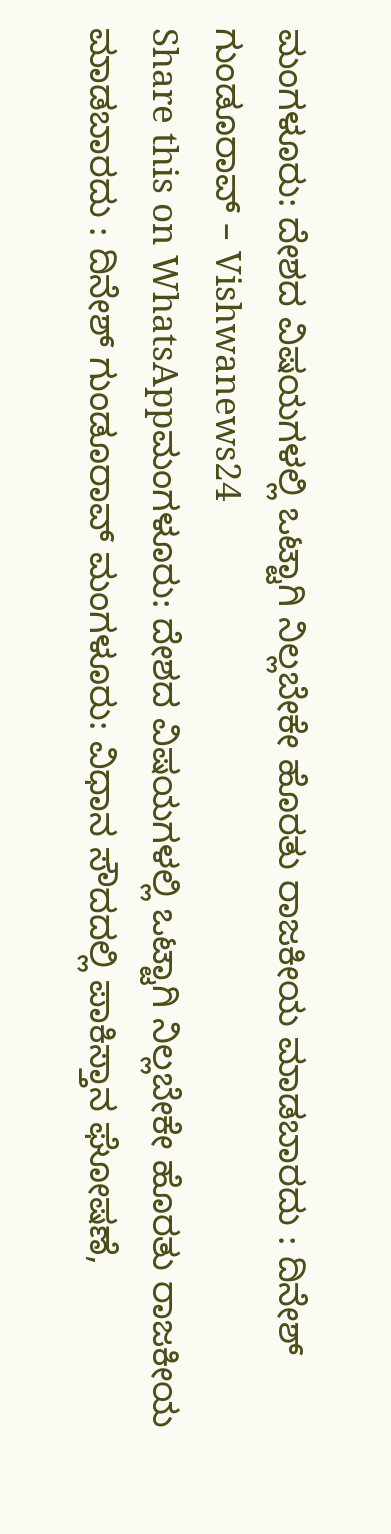ಮಂಗಳೂರು: ದೇಶದ ವಿಷಯಗಳಲ್ಲಿ ಒಟ್ಟಾಗಿ ನಿಲ್ಲಬೇಕೇ ಹೊರತು ರಾಜಕೀಯ ಮಾಡಬಾರದು : ದಿನೇಶ್ ಗುಂಡೂರಾವ್ – Vishwanews24
Share this on WhatsAppಮಂಗಳೂರು: ದೇಶದ ವಿಷಯಗಳಲ್ಲಿ ಒಟ್ಟಾಗಿ ನಿಲ್ಲಬೇಕೇ ಹೊರತು ರಾಜಕೀಯ ಮಾಡಬಾರದು : ದಿನೇಶ್ ಗುಂಡೂರಾವ್ ಮಂಗಳೂರು: ವಿಧಾನ ಸೌದದಲ್ಲಿ ಪಾಕಿಸ್ತಾನ ಘೋಷಣೆ,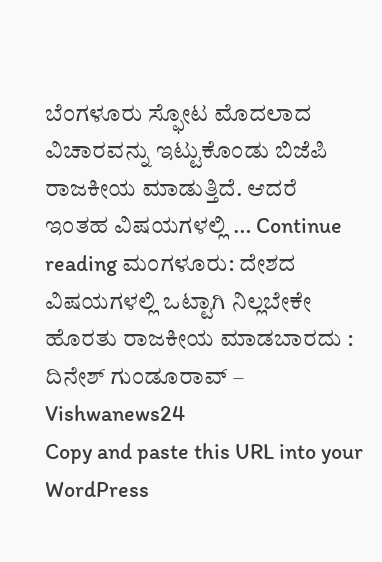ಬೆಂಗಳೂರು ಸ್ಫೋಟ ಮೊದಲಾದ ವಿಚಾರವನ್ನು ಇಟ್ಟುಕೊಂಡು ಬಿಜೆಪಿ ರಾಜಕೀಯ ಮಾಡುತ್ತಿದೆ. ಆದರೆ ಇಂತಹ ವಿಷಯಗಳಲ್ಲಿ … Continue reading ಮಂಗಳೂರು: ದೇಶದ ವಿಷಯಗಳಲ್ಲಿ ಒಟ್ಟಾಗಿ ನಿಲ್ಲಬೇಕೇ ಹೊರತು ರಾಜಕೀಯ ಮಾಡಬಾರದು : ದಿನೇಶ್ ಗುಂಡೂರಾವ್ – Vishwanews24
Copy and paste this URL into your WordPress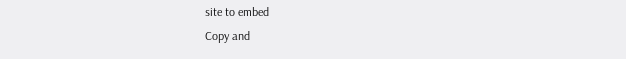site to embed
Copy and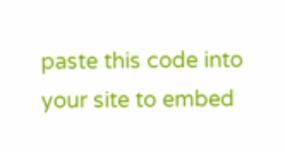paste this code into your site to embed